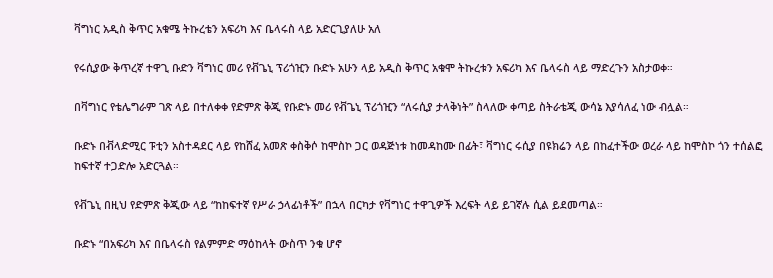ቫግነር አዲስ ቅጥር አቁሜ ትኩረቴን አፍሪካ እና ቤላሩስ ላይ አድርጊያለሁ አለ

የሩሲያው ቅጥረኛ ተዋጊ ቡድን ቫግነር መሪ የቭጌኒ ፕሪጎዢን ቡድኑ አሁን ላይ አዲስ ቅጥር አቁሞ ትኩረቱን አፍሪካ እና ቤላሩስ ላይ ማድረጉን አስታወቀ።

በቫግነር የቴሌግራም ገጽ ላይ በተለቀቀ የድምጽ ቅጂ የቡድኑ መሪ የቭጌኒ ፕሪጎዢን “ለሩሲያ ታላቅነት” ስላለው ቀጣይ ስትራቴጂ ውሳኔ እያሳለፈ ነው ብሏል።

ቡድኑ በቭላድሚር ፑቲን አስተዳደር ላይ የከሸፈ አመጽ ቀስቅሶ ከሞስኮ ጋር ወዳጅነቱ ከመዳከሙ በፊት፣ ቫግነር ሩሲያ በዩክሬን ላይ በከፈተችው ወረራ ላይ ከሞስኮ ጎን ተሰልፎ ከፍተኛ ተጋድሎ አድርጓል።

የቭጌኒ በዚህ የድምጽ ቅጂው ላይ “ከከፍተኛ የሥራ ኃላፊነቶች” በኋላ በርካታ የቫግነር ተዋጊዎች እረፍት ላይ ይገኛሉ ሲል ይደመጣል።

ቡድኑ “በአፍሪካ እና በቤላሩስ የልምምድ ማዕከላት ውስጥ ንቁ ሆኖ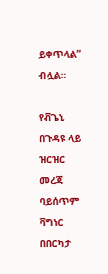ይቀጥላል” ብሏል።

የቭጌኒ በጉዳዩ ላይ ዝርዝር መረጃ ባይሰጥም ቫግነር በበርካታ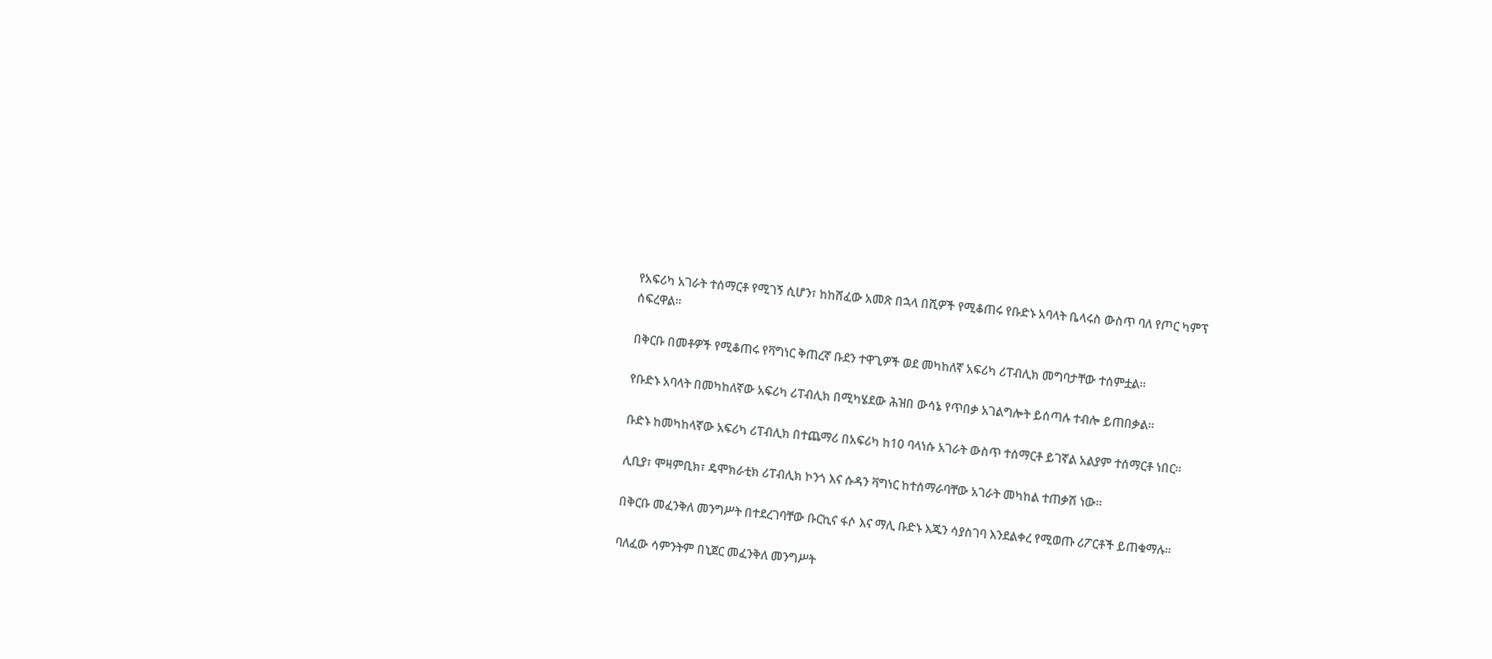የአፍሪካ አገራት ተሰማርቶ የሚገኝ ሲሆን፣ ከከሸፈው አመጽ በኋላ በሺዎች የሚቆጠሩ የቡድኑ አባላት ቤላሩስ ውስጥ ባለ የጦር ካምፕ ሰፍረዋል።

በቅርቡ በመቶዎች የሚቆጠሩ የቫግነር ቅጠረኛ ቡደን ተዋጊዎች ወደ መካከለኛ አፍሪካ ሪፐብሊክ መግባታቸው ተሰምቷል።

የቡድኑ አባላት በመካከለኛው አፍሪካ ሪፐብሊክ በሚካሄደው ሕዝበ ውሳኔ የጥበቃ አገልግሎት ይሰጣሉ ተብሎ ይጠበቃል።

ቡድኑ ከመካከላኛው አፍሪካ ሪፐብሊክ በተጨማሪ በአፍሪካ ከ10 ባላነሱ አገራት ውስጥ ተሰማርቶ ይገኛል አልያም ተሰማርቶ ነበር።

ሊቢያ፣ ሞዛምቢክ፣ ዴሞክራቲክ ሪፐብሊክ ኮንጎ እና ሱዳን ቫግነር ከተሰማራባቸው አገራት መካከል ተጠቃሽ ነው።

በቅርቡ መፈንቅለ መንግሥት በተደረገባቸው ቡርኪና ፋሶ እና ማሊ ቡድኑ እጁን ሳያስገባ እንደልቀረ የሚወጡ ሪፖርቶች ይጠቁማሉ።

ባለፈው ሳምንትም በኒጀር መፈንቅለ መንግሥት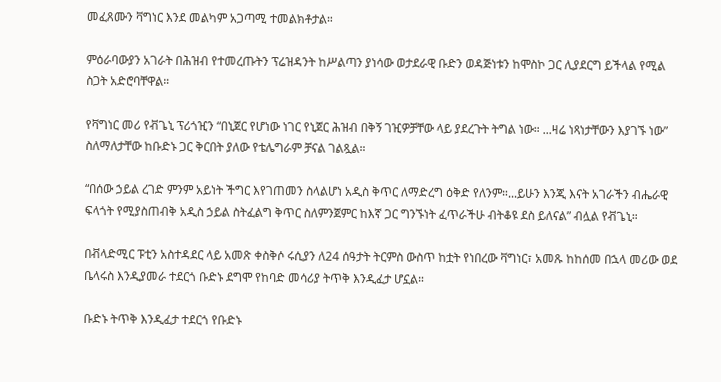መፈጸሙን ቫግነር እንደ መልካም አጋጣሚ ተመልክቶታል።

ምዕራባውያን አገራት በሕዝብ የተመረጡትን ፕሬዝዳንት ከሥልጣን ያነሳው ወታደራዊ ቡድን ወዳጅነቱን ከሞስኮ ጋር ሊያደርግ ይችላል የሚል ስጋት አድሮባቸዋል።

የቫግነር መሪ የቭጌኒ ፕሪጎዢን “በኒጀር የሆነው ነገር የኒጀር ሕዝብ በቅኝ ገዢዎቻቸው ላይ ያደረጉት ትግል ነው። ...ዛሬ ነጻነታቸውን እያገኙ ነው” ስለማለታቸው ከቡድኑ ጋር ቅርበት ያለው የቴሌግራም ቻናል ገልጿል።

“በሰው ኃይል ረገድ ምንም አይነት ችግር እየገጠመን ስላልሆነ አዲስ ቅጥር ለማድረግ ዕቅድ የለንም።...ይሁን እንጂ እናት አገራችን ብሔራዊ ፍላጎት የሚያስጠብቅ አዲስ ኃይል ስትፈልግ ቅጥር ስለምንጀምር ከእኛ ጋር ግንኙነት ፈጥራችሁ ብትቆዩ ደስ ይለናል” ብሏል የቭጌኒ።

በቭላድሚር ፑቲን አስተዳደር ላይ አመጽ ቀስቅሶ ሩሲያን ለ24 ሰዓታት ትርምስ ውስጥ ከቷት የነበረው ቫግነር፣ አመጹ ከከሰመ በኋላ መሪው ወደ ቤላሩስ እንዲያመራ ተደርጎ ቡድኑ ደግሞ የከባድ መሳሪያ ትጥቅ እንዲፈታ ሆኗል።

ቡድኑ ትጥቅ እንዲፈታ ተደርጎ የቡድኑ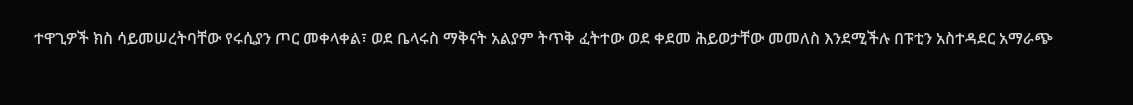ተዋጊዎች ክስ ሳይመሠረትባቸው የሩሲያን ጦር መቀላቀል፣ ወደ ቤላሩስ ማቅናት አልያም ትጥቅ ፈትተው ወደ ቀደመ ሕይወታቸው መመለስ እንደሚችሉ በፑቲን አስተዳደር አማራጭ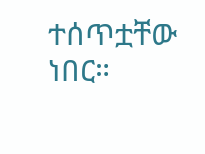ተሰጥቷቸው ነበር።